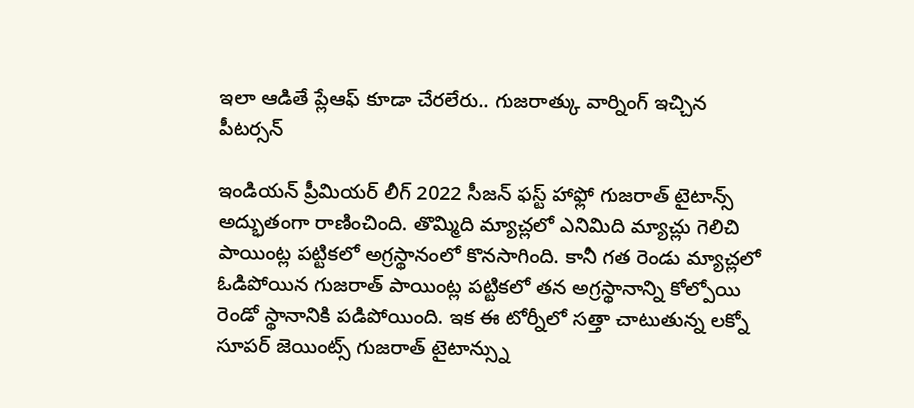ఇలా ఆడితే ప్లేఆఫ్ కూడా చేరలేరు.. గుజరాత్కు వార్నింగ్ ఇచ్చిన పీటర్సన్

ఇండియన్ ప్రీమియర్ లీగ్ 2022 సీజన్ ఫస్ట్ హాఫ్లో గుజరాత్ టైటాన్స్ అద్భుతంగా రాణించింది. తొమ్మిది మ్యాచ్లలో ఎనిమిది మ్యాచ్లు గెలిచి పాయింట్ల పట్టికలో అగ్రస్థానంలో కొనసాగింది. కానీ గత రెండు మ్యాచ్లలో ఓడిపోయిన గుజరాత్ పాయింట్ల పట్టికలో తన అగ్రస్థానాన్ని కోల్పోయి రెండో స్థానానికి పడిపోయింది. ఇక ఈ టోర్నీలో సత్తా చాటుతున్న లక్నో సూపర్ జెయింట్స్ గుజరాత్ టైటాన్స్ను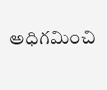అధిగమించి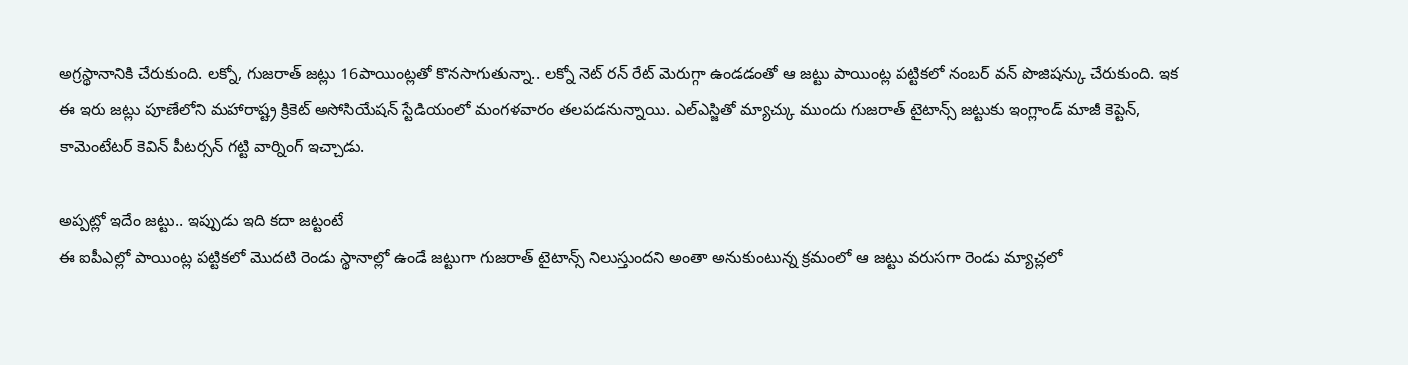అగ్రస్థానానికి చేరుకుంది. లక్నో, గుజరాత్ జట్లు 16పాయింట్లతో కొనసాగుతున్నా.. లక్నో నెట్ రన్ రేట్ మెరుగ్గా ఉండడంతో ఆ జట్టు పాయింట్ల పట్టికలో నంబర్ వన్ పొజిషన్కు చేరుకుంది. ఇక ఈ ఇరు జట్లు పూణేలోని మహారాష్ట్ర క్రికెట్ అసోసియేషన్ స్టేడియంలో మంగళవారం తలపడనున్నాయి. ఎల్ఎస్జితో మ్యాచ్కు ముందు గుజరాత్ టైటాన్స్ జట్టుకు ఇంగ్లాండ్ మాజీ కెప్టెన్, కామెంటేటర్ కెవిన్ పీటర్సన్ గట్టి వార్నింగ్ ఇచ్చాడు.

అప్పట్లో ఇదేం జట్టు.. ఇప్పుడు ఇది కదా జట్టంటే
ఈ ఐపీఎల్లో పాయింట్ల పట్టికలో మొదటి రెండు స్థానాల్లో ఉండే జట్టుగా గుజరాత్ టైటాన్స్ నిలుస్తుందని అంతా అనుకుంటున్న క్రమంలో ఆ జట్టు వరుసగా రెండు మ్యాచ్లలో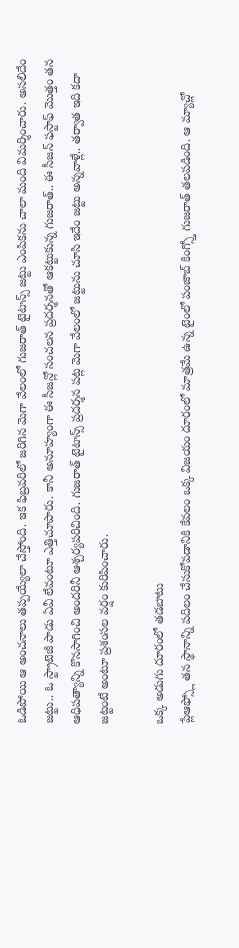ఓడిపోయి ఆ అంచనాలు తప్పయ్యేలా చేస్తోంది. ఇక ఫిబ్రవరిలో జరిగిన మెగా వేలంలో గుజరాత్ టైటాన్స్ జట్టు ఎంపికను చాలా మంది విమర్శించారు. అసలిదేం జట్టు.. ఓ స్ట్రాటెజీ పాడు ఏవీ లేవంటూ ఎత్తిచూపారు. కానీ అనూహ్యంగా ఈ సీజన్లో సంచలన ప్రదర్శనతో ఆకట్టుకున్న గుజరాత్.. ఈ సీజన్ ఫస్టాఫ్ మొత్తం తన ఆధిపత్యాన్ని కొనసాగించి అందరినీ ఆశ్చర్యపరిచింది. గుజరాత్ టైటాన్స్ ప్రదర్శన పట్ల మెగా వేలంలో జట్టును చూసి ఇదేం జట్టు అన్నవాళ్లే.. తర్వాత ఇది కదా జట్టంటే అంటూ ప్రశంసల వర్షం కురిపించారు.

ఒక్క అడుగు దూరంలో తడబాటు
ప్లేఆఫ్స్లో తన స్థానాన్ని పదిలం చేసుకోవడానికి కేవలం ఒక్క విజయం దూరంలో మాత్రమే ఉన్న టైంలో పంజాబ్ కింగ్స్తో గుజరాత్ తలపడింది. ఆ మ్యాచ్లో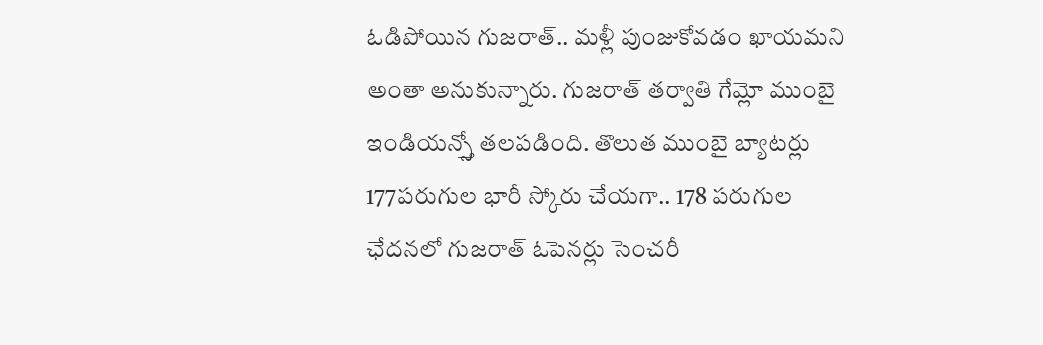ఓడిపోయిన గుజరాత్.. మళ్లీ పుంజుకోవడం ఖాయమని అంతా అనుకున్నారు. గుజరాత్ తర్వాతి గేమ్లో ముంబై ఇండియన్స్తో తలపడింది. తొలుత ముంబై బ్యాటర్లు 177పరుగుల భారీ స్కోరు చేయగా.. 178 పరుగుల ఛేదనలో గుజరాత్ ఓపెనర్లు సెంచరీ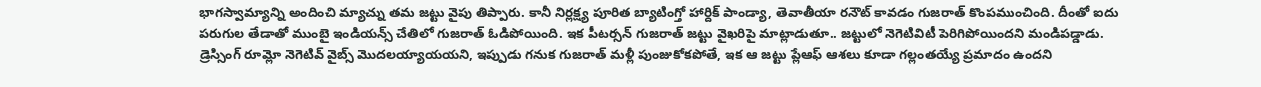భాగస్వామ్యాన్ని అందించి మ్యాచ్ను తమ జట్టు వైపు తిప్పారు. కానీ నిర్లక్ష్య పూరిత బ్యాటింగ్తో హార్దిక్ పాండ్యా, తెవాతీయా రనౌట్ కావడం గుజరాత్ కొంపముంచింది. దీంతో ఐదు పరుగుల తేడాతో ముంబై ఇండియన్స్ చేతిలో గుజరాత్ ఓడిపోయింది. ఇక పీటర్సన్ గుజరాత్ జట్టు వైఖరిపై మాట్లాడుతూ.. జట్టులో నెగెటివిటీ పెరిగిపోయిందని మండిపడ్డాడు. డ్రెస్సింగ్ రూమ్లో నెగెటివ్ వైబ్స్ మొదలయ్యాయయని, ఇప్పుడు గనుక గుజరాత్ మళ్లీ పుంజుకోకపోతే, ఇక ఆ జట్టు ప్లేఆఫ్ ఆశలు కూడా గల్లంతయ్యే ప్రమాదం ఉందని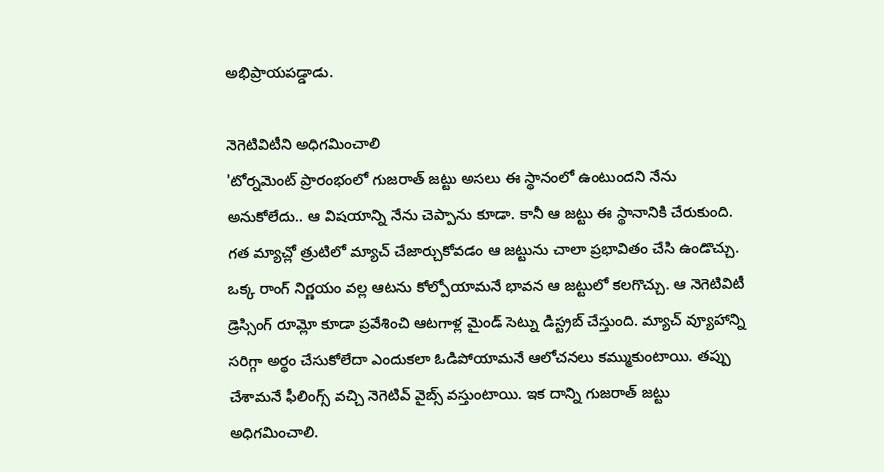అభిప్రాయపడ్డాడు.

నెగెటివిటీని అధిగమించాలి
'టోర్నమెంట్ ప్రారంభంలో గుజరాత్ జట్టు అసలు ఈ స్థానంలో ఉంటుందని నేను అనుకోలేదు.. ఆ విషయాన్ని నేను చెప్పాను కూడా. కానీ ఆ జట్టు ఈ స్థానానికి చేరుకుంది. గత మ్యాచ్లో త్రుటిలో మ్యాచ్ చేజార్చుకోవడం ఆ జట్టును చాలా ప్రభావితం చేసి ఉండొచ్చు. ఒక్క రాంగ్ నిర్ణయం వల్ల ఆటను కోల్పోయామనే భావన ఆ జట్టులో కలగొచ్చు. ఆ నెగెటివిటీ డ్రెస్సింగ్ రూమ్లో కూడా ప్రవేశించి ఆటగాళ్ల మైండ్ సెట్ను డిస్ట్రబ్ చేస్తుంది. మ్యాచ్ వ్యూహాన్ని సరిగ్గా అర్థం చేసుకోలేదా ఎందుకలా ఓడిపోయామనే ఆలోచనలు కమ్ముకుంటాయి. తప్పు చేశామనే ఫీలింగ్స్ వచ్చి నెగెటివ్ వైబ్స్ వస్తుంటాయి. ఇక దాన్ని గుజరాత్ జట్టు అధిగమించాలి.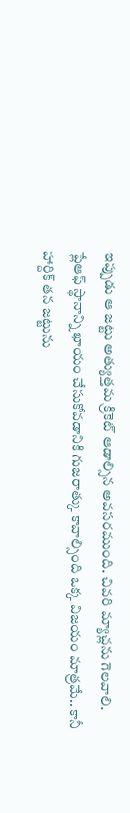ఇప్పుడు ఆ జట్టు అత్యుత్తమ క్రికెట్ ఆడాల్సిన అవసరముంది. చివరి మ్యాచ్లను గెలవాలి. ప్లేఆఫ్ స్థానాన్ని ఖాయం చేసుకోవడానికి గుజరాత్కు కావాల్సింది ఒక్క విజయం మాత్రమే.. కానీ హార్దిక్ తన జట్టును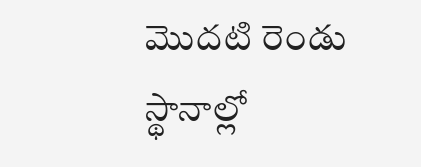మొదటి రెండు స్థానాల్లో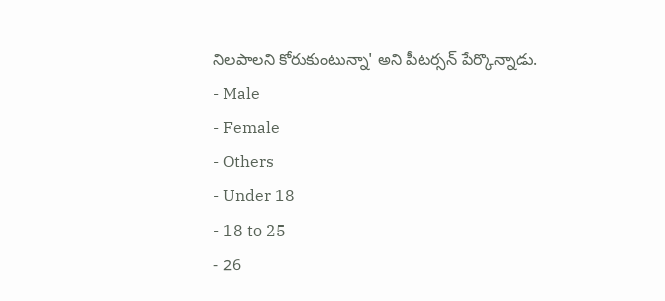నిలపాలని కోరుకుంటున్నా' అని పీటర్సన్ పేర్కొన్నాడు.
- Male
- Female
- Others
- Under 18
- 18 to 25
- 26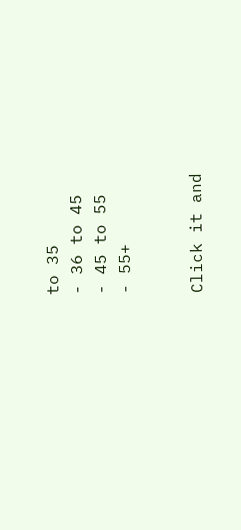to 35
- 36 to 45
- 45 to 55
- 55+


Click it and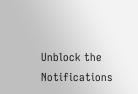Unblock the Notifications